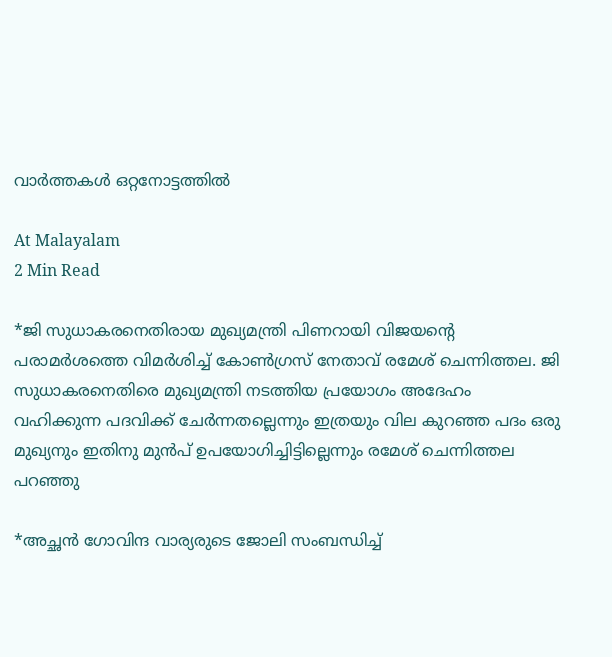വാർത്തകൾ ഒറ്റനോട്ടത്തിൽ

At Malayalam
2 Min Read

*ജി സുധാകരനെതിരായ മുഖ്യമന്ത്രി പിണറായി വിജയൻ്റെ പരാമർശത്തെ വിമർശിച്ച് കോൺഗ്രസ് നേതാവ് രമേശ് ചെന്നിത്തല. ജി സുധാകരനെതിരെ മുഖ്യമന്ത്രി നടത്തിയ പ്രയോഗം അദേഹം വഹിക്കുന്ന പദവിക്ക് ചേർന്നതല്ലെന്നും ഇത്രയും വില കുറഞ്ഞ പദം ഒരു മുഖ്യനും ഇതിനു മുൻപ് ഉപയോഗിച്ചിട്ടില്ലെന്നും രമേശ് ചെന്നിത്തല പറഞ്ഞു

*അച്ഛന്‍ ഗോവിന്ദ വാര്യരുടെ ജോലി സംബന്ധിച്ച്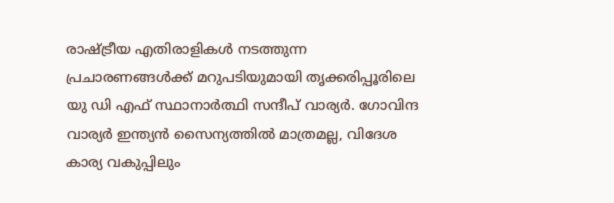രാഷ്ട്രീയ എതിരാളികള്‍ നടത്തുന്ന പ്രചാരണങ്ങള്‍ക്ക് മറുപടിയുമായി തൃക്കരിപ്പൂരിലെ യു ഡി എഫ് സ്ഥാനാര്‍ത്ഥി സന്ദീപ് വാര്യര്‍. ഗോവിന്ദ വാര്യര്‍ ഇന്ത്യന്‍ സൈന്യത്തില്‍ മാത്രമല്ല, വിദേശ കാര്യ വകുപ്പിലും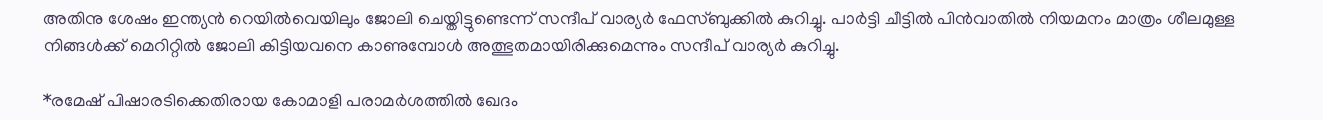അതിനു ശേഷം ഇന്ത്യന്‍ റെയില്‍വെയിലും ജോലി ചെയ്തിട്ടുണ്ടെന്ന് സന്ദീപ് വാര്യര്‍ ഫേസ്ബുക്കില്‍ കുറിച്ചു. പാര്‍ട്ടി ചീട്ടില്‍ പിന്‍വാതില്‍ നിയമനം മാത്രം ശീലമുള്ള നിങ്ങള്‍ക്ക് മെറിറ്റില്‍ ജോലി കിട്ടിയവനെ കാണുമ്പോള്‍ അത്ഭുതമായിരിക്കുമെന്നും സന്ദീപ് വാര്യര്‍ കുറിച്ചു.

*രമേഷ് പിഷാരടിക്കെതിരായ കോമാളി പരാമര്‍ശത്തില്‍ ഖേദം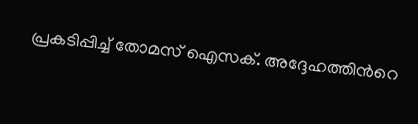പ്രകടിപ്പിച്ച് തോമസ് ഐസക്. അദ്ദേഹത്തിന്‍റെ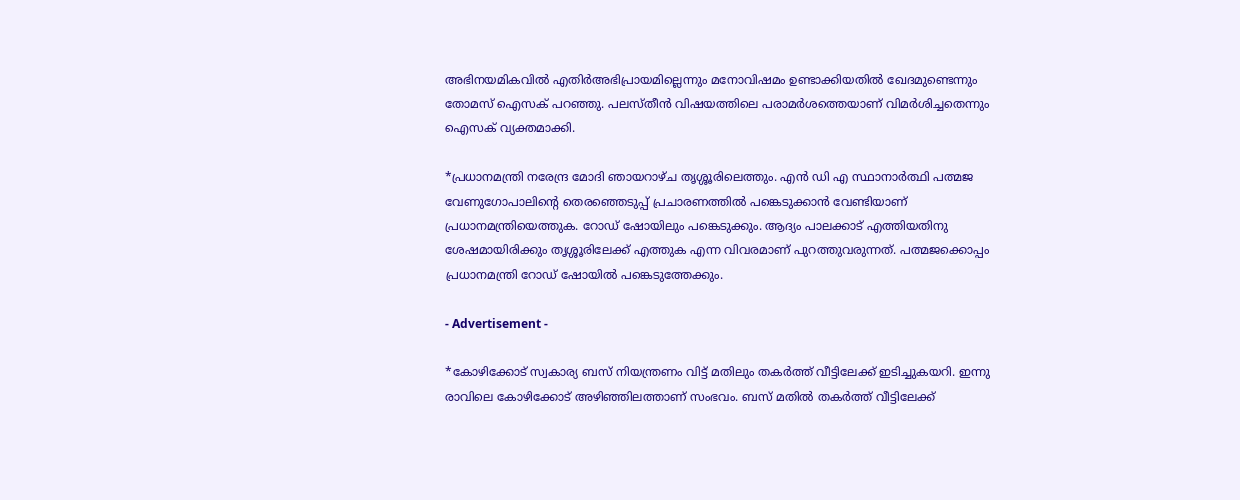അഭിനയമികവില്‍ എതിര്‍അഭിപ്രായമില്ലെന്നും മനോവിഷമം ഉണ്ടാക്കിയതില്‍ ഖേദമുണ്ടെന്നും തോമസ് ഐസക് പറഞ്ഞു. പലസ്തീന്‍ വിഷയത്തിലെ പരാമര്‍ശത്തെയാണ് വിമര്‍ശിച്ചതെന്നും ഐസക് വ്യക്തമാക്കി.

*പ്രധാനമന്ത്രി നരേന്ദ്ര മോദി ഞായറാഴ്ച തൃശ്ശൂരിലെത്തും. എൻ ഡി എ സ്ഥാനാർത്ഥി പത്മജ വേണുഗോപാലിന്റെ തെര‍ഞ്ഞെടുപ്പ് പ്രചാരണത്തിൽ പങ്കെടുക്കാൻ വേണ്ടിയാണ് പ്രധാനമന്ത്രിയെത്തുക. റോഡ് ഷോയിലും പങ്കെടുക്കും. ആദ്യം പാലക്കാട് എത്തിയതിനു ശേഷമായിരിക്കും തൃശ്ശൂരിലേക്ക് എത്തുക എന്ന വിവരമാണ് പുറത്തുവരുന്നത്. പത്മജക്കൊപ്പം പ്രധാനമന്ത്രി റോഡ് ഷോയിൽ പങ്കെടുത്തേക്കും.

- Advertisement -

*കോഴിക്കോട് സ്വകാര്യ ബസ് നിയന്ത്രണം വിട്ട് മതിലും തകര്‍ത്ത് വീട്ടിലേക്ക് ഇടിച്ചുകയറി. ഇന്നു രാവിലെ കോഴിക്കോട് അഴിഞ്ഞിലത്താണ് സംഭവം. ബസ് മതിൽ തകര്‍ത്ത് വീട്ടിലേക്ക്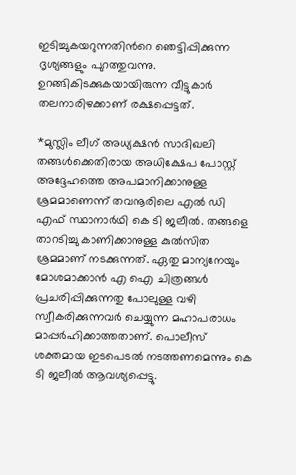ഇടിച്ചുകയറുന്നതിന്‍റെ ഞെട്ടിപ്പിക്കുന്ന ദൃശ്യങ്ങളും പുറത്തുവന്നു. ഉറങ്ങികിടക്കുകയായിരുന്ന വീട്ടുകാര്‍ തലനാരിഴക്കാണ് രക്ഷപ്പെട്ടത്.

*മുസ്ലിം ലീഗ് അധ്യക്ഷൻ സാദിഖലി തങ്ങൾക്കെതിരായ അധിക്ഷേപ പോസ്റ്റ് അദ്ദേഹത്തെ അപമാനിക്കാനുള്ള ശ്രമമാണെന്ന് തവനൂരിലെ എൽ ഡി എഫ് സ്ഥാനാർഥി കെ ടി ജലീൽ. തങ്ങളെ താറടിച്ചു കാണിക്കാനുള്ള കുൽസിത ശ്രമമാണ് നടക്കുന്നത്. ഏതു മാന്യനേയും മോശമാക്കാൻ എ ഐ ചിത്രങ്ങൾ പ്രചരിപ്പിക്കുന്നതു പോലുള്ള വഴി സ്വീകരിക്കുന്നവർ ചെയ്യുന്ന മഹാപരാധം മാപ്പർഹിക്കാത്തതാണ്. പൊലീസ് ശക്തമായ ഇടപെടൽ നടത്തണമെന്നും കെ ടി ജലീൽ ആവശ്യപ്പെട്ടു.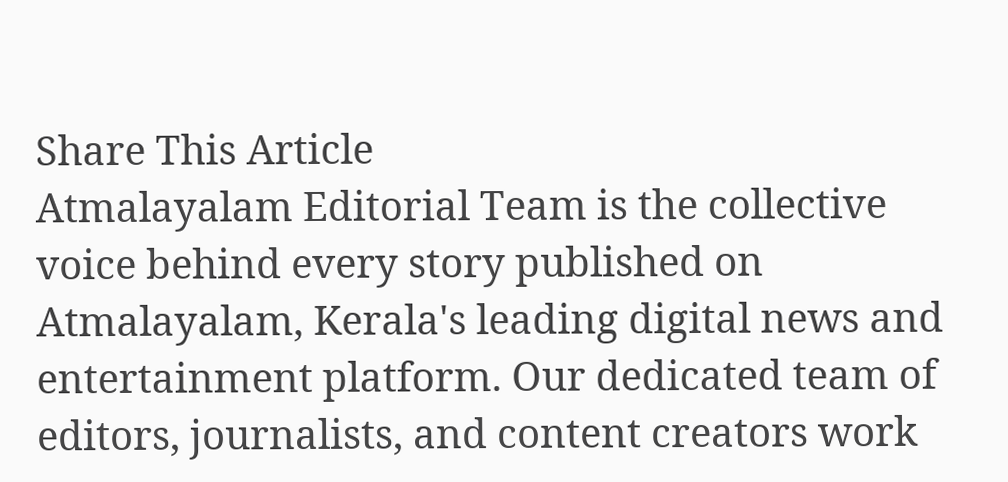Share This Article
Atmalayalam Editorial Team is the collective voice behind every story published on Atmalayalam, Kerala's leading digital news and entertainment platform. Our dedicated team of editors, journalists, and content creators work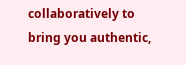collaboratively to bring you authentic,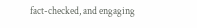fact-checked, and engaging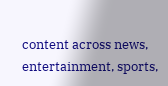content across news, entertainment, sports,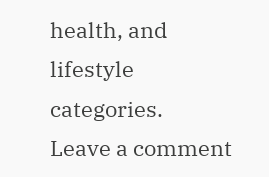health, and lifestyle categories.
Leave a comment